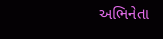અભિનેતા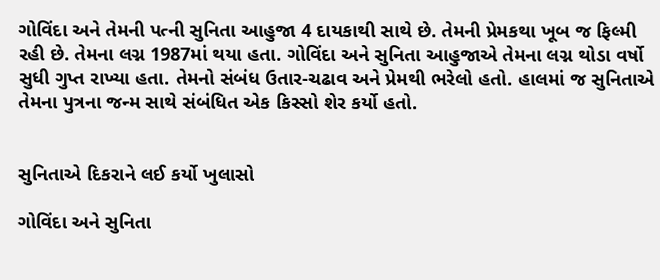ગોવિંદા અને તેમની પત્ની સુનિતા આહુજા 4 દાયકાથી સાથે છે. તેમની પ્રેમકથા ખૂબ જ ફિલ્મી રહી છે. તેમના લગ્ન 1987માં થયા હતા. ગોવિંદા અને સુનિતા આહુજાએ તેમના લગ્ન થોડા વર્ષો સુધી ગુપ્ત રાખ્યા હતા. તેમનો સંબંધ ઉતાર-ચઢાવ અને પ્રેમથી ભરેલો હતો. હાલમાં જ સુનિતાએ તેમના પુત્રના જન્મ સાથે સંબંધિત એક કિસ્સો શેર કર્યો હતો.


સુનિતાએ દિકરાને લઈ કર્યો ખુલાસો

ગોવિંદા અને સુનિતા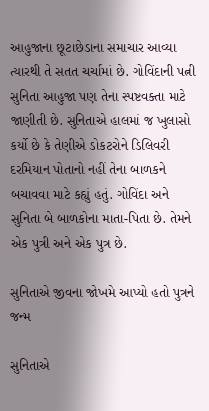આહુજાના છૂટાછેડાના સમાચાર આવ્યા ત્યારથી તે સતત ચર્ચામાં છે. ગોવિંદાની પત્ની સુનિતા આહુજા પણ તેના સ્પષ્ટવક્તા માટે જાણીતી છે. સુનિતાએ હાલમાં જ ખુલાસો કર્યો છે કે તેણીએ ડોકટરોને ડિલિવરી દરમિયાન પોતાનો નહીં તેના બાળકને બચાવવા માટે કહ્યું હતું. ગોવિંદા અને સુનિતા બે બાળકોના માતા-પિતા છે. તેમને એક પુત્રી અને એક પુત્ર છે.

સુનિતાએ જીવના જોખમે આપ્યો હતો પુત્રને જન્મ

સુનિતાએ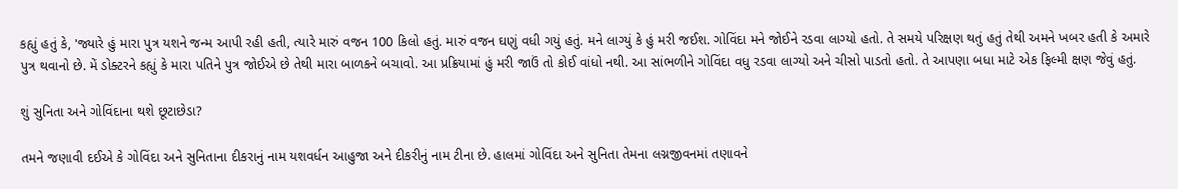કહ્યું હતું કે, 'જ્યારે હું મારા પુત્ર યશને જન્મ આપી રહી હતી, ત્યારે મારું વજન 100 કિલો હતું. મારું વજન ઘણું વધી ગયું હતું. મને લાગ્યું કે હું મરી જઈશ. ગોવિંદા મને જોઈને રડવા લાગ્યો હતો. તે સમયે પરિક્ષણ થતું હતું તેથી અમને ખબર હતી કે અમારે પુત્ર થવાનો છે. મેં ડોક્ટરને કહ્યું કે મારા પતિને પુત્ર જોઈએ છે તેથી મારા બાળકને બચાવો. આ પ્રક્રિયામાં હું મરી જાઉં તો કોઈ વાંધો નથી. આ સાંભળીને ગોવિંદા વધુ રડવા લાગ્યો અને ચીસો પાડતો હતો. તે આપણા બધા માટે એક ફિલ્મી ક્ષણ જેવું હતું.

શું સુનિતા અને ગોવિંદાના થશે છૂટાછેડા?

તમને જણાવી દઈએ કે ગોવિંદા અને સુનિતાના દીકરાનું નામ યશવર્ધન આહુજા અને દીકરીનું નામ ટીના છે. હાલમાં ગોવિંદા અને સુનિતા તેમના લગ્નજીવનમાં તણાવને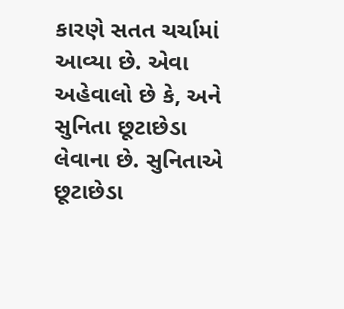કારણે સતત ચર્ચામાં આવ્યા છે. એવા અહેવાલો છે કે, અને સુનિતા છૂટાછેડા લેવાના છે. સુનિતાએ છૂટાછેડા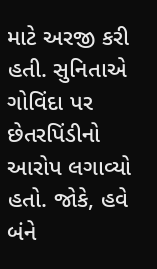માટે અરજી કરી હતી. સુનિતાએ ગોવિંદા પર છેતરપિંડીનો આરોપ લગાવ્યો હતો. જોકે, હવે બંને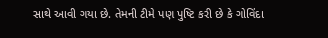સાથે આવી ગયા છે. તેમની ટીમે પણ પુષ્ટિ કરી છે કે ગોવિંદા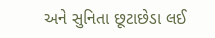અને સુનિતા છૂટાછેડા લઈ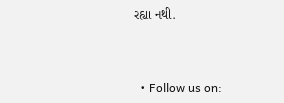રહ્યા નથી.



  • Follow us on: